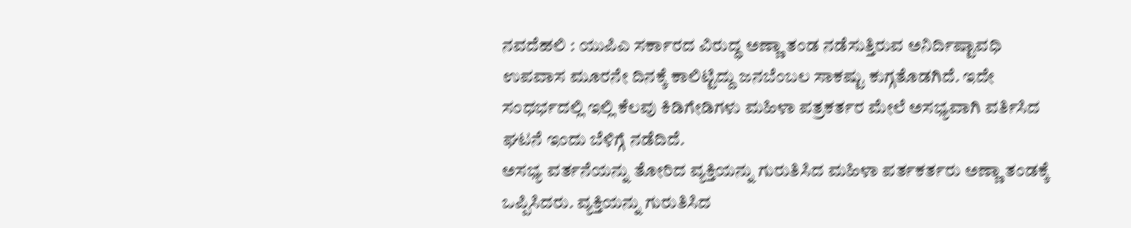ನವದೆಹಲಿ : ಯುಪಿಎ ಸರ್ಕಾರದ ವಿರುದ್ಧ ಅಣ್ಣಾ ತಂಡ ನಡೆಸುತ್ತಿರುವ ಅನಿರ್ದಿಷ್ಟಾವಧಿ ಉಪವಾಸ ಮೂರನೇ ದಿನಕ್ಕೆ ಕಾಲಿಟ್ಟಿದ್ದು ಜನಬೆಂಬಲ ಸಾಕಷ್ಟು ಕುಗ್ಗತೊಡಗಿದೆ. ಇದೇ ಸಂಧರ್ಭದಲ್ಲಿ ಇಲ್ಲಿ ಕೆಲವು ಕಿಡಿಗೇಡಿಗಳು ಮಹಿಳಾ ಪತ್ರಕರ್ತರ ಮೇಲೆ ಅಸಭ್ಯವಾಗಿ ವರ್ತಿಸಿದ ಘಟನೆ ಇಂದು ಬೆಳಿಗ್ಗೆ ನಡೆದಿದೆ.
ಅಸಭ್ಯ ವರ್ತನೆಯನ್ನು ತೋರಿದ ವ್ಯಕ್ತಿಯನ್ನು ಗುರುತಿಸಿದ ಮಹಿಳಾ ಪರ್ತಕರ್ತರು ಅಣ್ಣಾ ತಂಡಕ್ಕೆ ಒಪ್ಪಿಸಿದರು. ವ್ಯಕ್ತಿಯನ್ನು ಗುರುತಿಸಿದ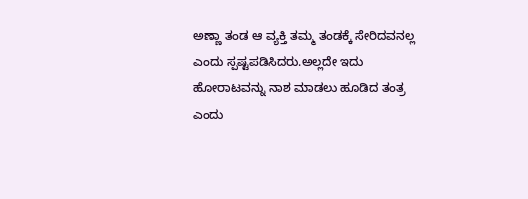ಅಣ್ಣಾ ತಂಡ ಆ ವ್ಯಕ್ತಿ ತಮ್ಮ ತಂಡಕ್ಕೆ ಸೇರಿದವನಲ್ಲ ಎಂದು ಸ್ಪಷ್ಟಪಡಿಸಿದರು.ಅಲ್ಲದೇ ಇದು ಹೋರಾಟವನ್ನು ನಾಶ ಮಾಡಲು ಹೂಡಿದ ತಂತ್ರ ಎಂದು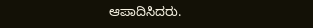ಆಪಾದಿಸಿದರು.